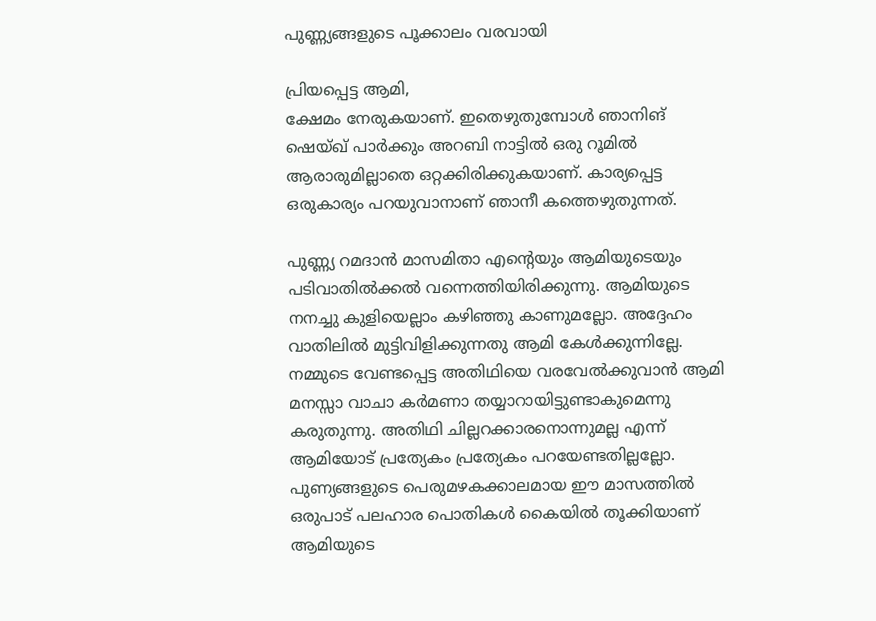പുണ്ണ്യങ്ങളുടെ പൂക്കാലം വരവായി

പ്രിയപ്പെട്ട ആമി,
ക്ഷേമം നേരുകയാണ്. ഇതെഴുതുമ്പോൾ ഞാനിങ് ഷെയ്ഖ് പാർക്കും അറബി നാട്ടിൽ ഒരു റൂമിൽ ആരാരുമില്ലാതെ ഒറ്റക്കിരിക്കുകയാണ്. കാര്യപ്പെട്ട ഒരുകാര്യം പറയുവാനാണ് ഞാനീ കത്തെഴുതുന്നത്.

പുണ്ണ്യ റമദാൻ മാസമിതാ എന്റെയും ആമിയുടെയും പടിവാതിൽക്കൽ വന്നെത്തിയിരിക്കുന്നു. ആമിയുടെ നനച്ചു കുളിയെല്ലാം കഴിഞ്ഞു കാണുമല്ലോ. അദ്ദേഹം വാതിലിൽ മുട്ടിവിളിക്കുന്നതു ആമി കേൾക്കുന്നില്ലേ. നമ്മുടെ വേണ്ടപ്പെട്ട അതിഥിയെ വരവേൽക്കുവാൻ ആമി മനസ്സാ വാചാ കർമണാ തയ്യാറായിട്ടുണ്ടാകുമെന്നു കരുതുന്നു. അതിഥി ചില്ലറക്കാരനൊന്നുമല്ല എന്ന് ആമിയോട് പ്രത്യേകം പ്രത്യേകം പറയേണ്ടതില്ലല്ലോ. പുണ്യങ്ങളുടെ പെരുമഴകക്കാലമായ ഈ മാസത്തിൽ ഒരുപാട് പലഹാര പൊതികൾ കൈയിൽ തൂക്കിയാണ് ആമിയുടെ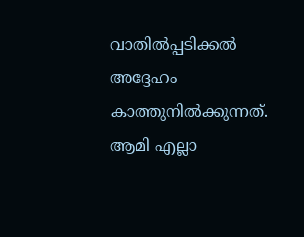വാതിൽപ്പടിക്കൽ അദ്ദേഹം കാത്തുനിൽക്കുന്നത്. ആമി എല്ലാ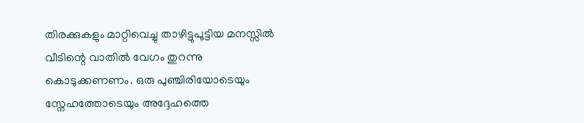തിരക്കുകളും മാറ്റിവെച്ചു താഴിട്ടുപൂട്ടിയ മനസ്സിൽ വീടിന്റെ വാതിൽ വേഗം തുറന്നു കൊടുക്കണണം. ഒരു പുഞ്ചിരിയോടെയും സ്നേഹത്തോടെയും അദ്ദേഹത്തെ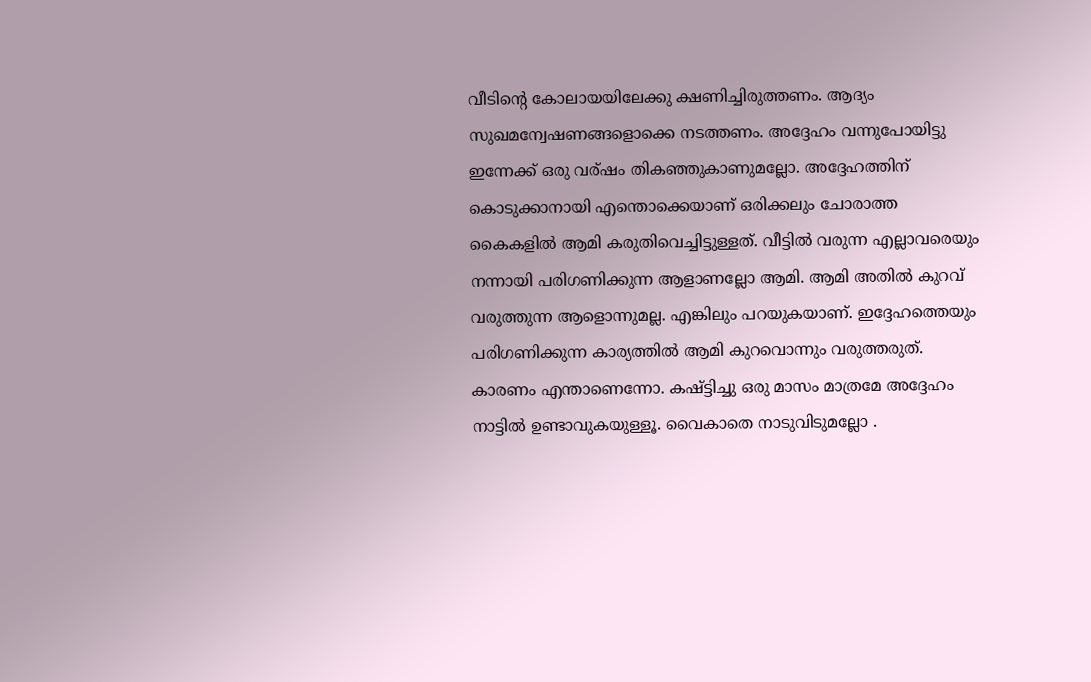വീടിന്റെ കോലായയിലേക്കു ക്ഷണിച്ചിരുത്തണം. ആദ്യം സുഖമന്വേഷണങ്ങളൊക്കെ നടത്തണം. അദ്ദേഹം വന്നുപോയിട്ടു ഇന്നേക്ക് ഒരു വര്ഷം തികഞ്ഞുകാണുമല്ലോ. അദ്ദേഹത്തിന് കൊടുക്കാനായി എന്തൊക്കെയാണ് ഒരിക്കലും ചോരാത്ത കൈകളിൽ ആമി കരുതിവെച്ചിട്ടുള്ളത്. വീട്ടിൽ വരുന്ന എല്ലാവരെയും നന്നായി പരിഗണിക്കുന്ന ആളാണല്ലോ ആമി. ആമി അതിൽ കുറവ് വരുത്തുന്ന ആളൊന്നുമല്ല. എങ്കിലും പറയുകയാണ്. ഇദ്ദേഹത്തെയും പരിഗണിക്കുന്ന കാര്യത്തിൽ ആമി കുറവൊന്നും വരുത്തരുത്. കാരണം എന്താണെന്നോ. കഷ്ട്ടിച്ചു ഒരു മാസം മാത്രമേ അദ്ദേഹം നാട്ടിൽ ഉണ്ടാവുകയുള്ളൂ. വൈകാതെ നാടുവിടുമല്ലോ .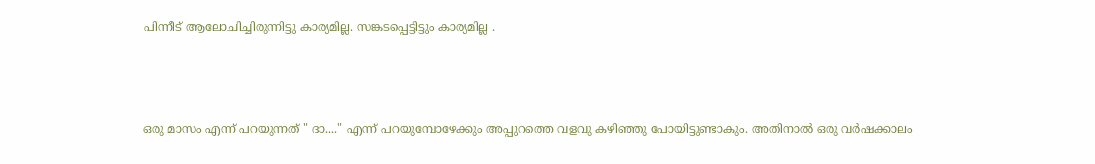പിന്നീട് ആലോചിച്ചിരുന്നിട്ടു കാര്യമില്ല. സങ്കടപ്പെട്ടിട്ടും കാര്യമില്ല .



ഒരു മാസം എന്ന് പറയുന്നത് " ദാ...." എന്ന് പറയുമ്പോഴേക്കും അപ്പുറത്തെ വളവു കഴിഞ്ഞു പോയിട്ടുണ്ടാകും. അതിനാൽ ഒരു വർഷക്കാലം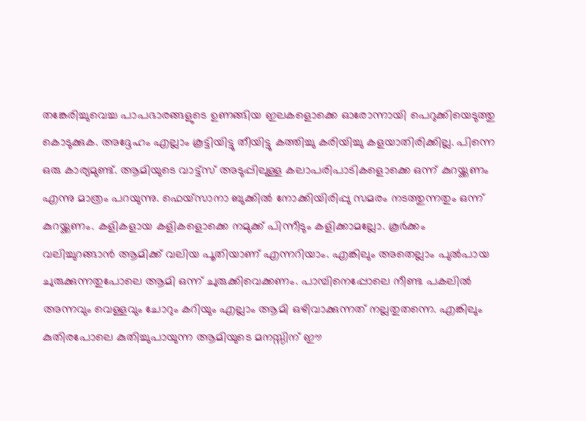തങ്കേരിച്ചുവെച്ച പാപഭാരങ്ങളുടെ ഉണങ്ങിയ ഇലകളൊക്കെ ഓരോന്നായി പെറുക്കിയെടുത്തു കൊടുക്കുക. അദ്ദേഹം എല്ലാം കൂട്ടിയിട്ടു തീയിട്ടു കത്തിച്ചു കരിയിച്ചു കളയാതിരിക്കില്ല. പിന്നെ ഒരു കാര്യമുണ്ട്. ആമിയുടെ വാട്ട്സ് അടുപ്പിലുള്ള കലാപരിപാടികളൊക്കെ ഒന്ന് കുറയ്ക്കണം എന്നു മാത്രം പറയുന്നു. ഫെയ്‌സാനാ ബുക്കിൽ നോക്കിയിരിപ്പു സമരം നടത്തുന്നതും ഒന്ന് കുറയ്ക്കണം. കളികളായ കളികളൊക്കെ നമുക്ക് പിന്നീടും കളിക്കാമല്ലോ. കൂർക്കം വലിച്ചുറങ്ങാൻ ആമിക്ക് വലിയ പൂതിയാണ് എന്നറിയാം. എങ്കിലും അതെല്ലാം പുൽപായ ചുരുക്കുന്നതുപോലെ ആമി ഒന്ന് ചുരുക്കിവെക്കണം. പാമ്പിനെപ്പോലെ നീണ്ട പകലിൽ അന്നവും വെള്ളവും ചോറും കറിയും എല്ലാം ആമി ഒഴിവാക്കുന്നത് നല്ലതുതന്നെ. എങ്കിലും കുതിരപോലെ കുതിച്ചുപായുന്ന ആമിയുടെ മനസ്സിന് ഈ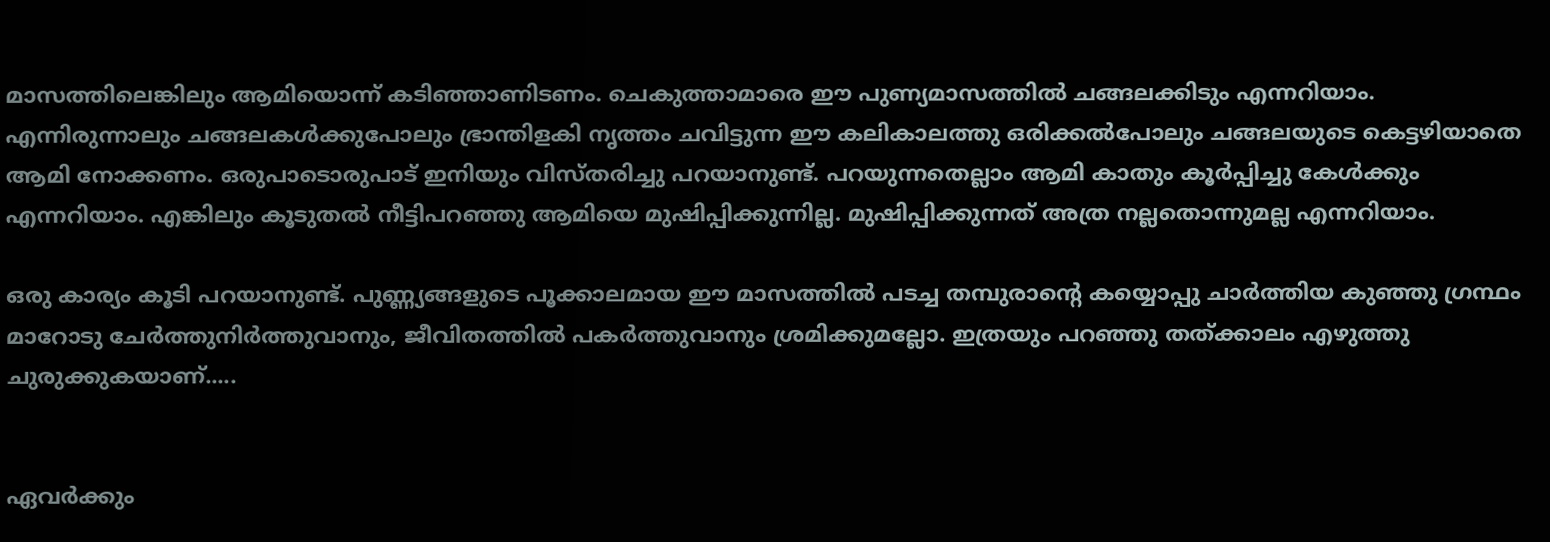മാസത്തിലെങ്കിലും ആമിയൊന്ന് കടിഞ്ഞാണിടണം. ചെകുത്താമാരെ ഈ പുണ്യമാസത്തിൽ ചങ്ങലക്കിടും എന്നറിയാം. എന്നിരുന്നാലും ചങ്ങലകൾക്കുപോലും ഭ്രാന്തിളകി നൃത്തം ചവിട്ടുന്ന ഈ കലികാലത്തു ഒരിക്കൽപോലും ചങ്ങലയുടെ കെട്ടഴിയാതെ ആമി നോക്കണം. ഒരുപാടൊരുപാട് ഇനിയും വിസ്തരിച്ചു പറയാനുണ്ട്. പറയുന്നതെല്ലാം ആമി കാതും കൂർപ്പിച്ചു കേൾക്കും എന്നറിയാം. എങ്കിലും കൂടുതൽ നീട്ടിപറഞ്ഞു ആമിയെ മുഷിപ്പിക്കുന്നില്ല. മുഷിപ്പിക്കുന്നത്‌ അത്ര നല്ലതൊന്നുമല്ല എന്നറിയാം.

ഒരു കാര്യം കൂടി പറയാനുണ്ട്. പുണ്ണ്യങ്ങളുടെ പൂക്കാലമായ ഈ മാസത്തിൽ പടച്ച തമ്പുരാന്റെ കയ്യൊപ്പു ചാർത്തിയ കുഞ്ഞു ഗ്രന്ഥം മാറോടു ചേർത്തുനിർത്തുവാനും, ജീവിതത്തിൽ പകർത്തുവാനും ശ്രമിക്കുമല്ലോ. ഇത്രയും പറഞ്ഞു തത്ക്കാലം എഴുത്തു ചുരുക്കുകയാണ്‌.....


ഏവർക്കും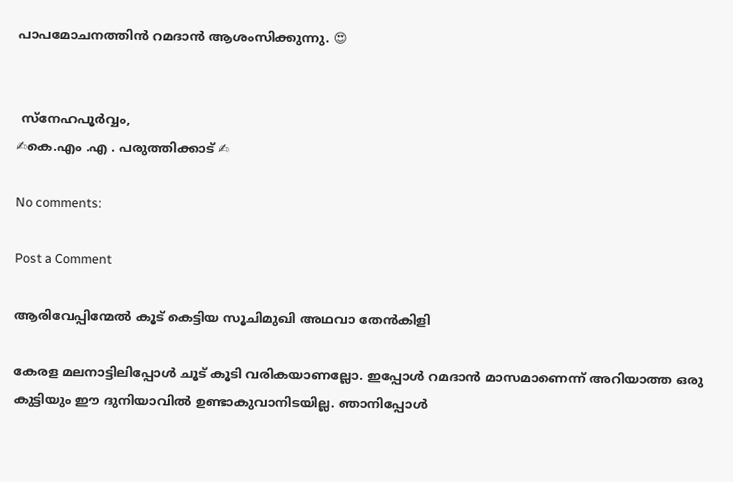പാപമോചനത്തിൻ റമദാൻ ആശംസിക്കുന്നു. 😍


 സ്നേഹപൂർവ്വം,
✍കെ.എം .എ . പരുത്തിക്കാട് ✍

No comments:

Post a Comment

ആരിവേപ്പിന്മേൽ കൂട് കെട്ടിയ സൂചിമുഖി അഥവാ തേൻകിളി

കേരള മലനാട്ടിലിപ്പോൾ ചൂട് കൂടി വരികയാണല്ലോ. ഇപ്പോൾ റമദാൻ മാസമാണെന്ന് അറിയാത്ത ഒരു കുട്ടിയും ഈ ദുനിയാവിൽ ഉണ്ടാകുവാനിടയില്ല. ഞാനിപ്പോൾ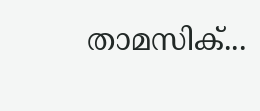താമസിക്...